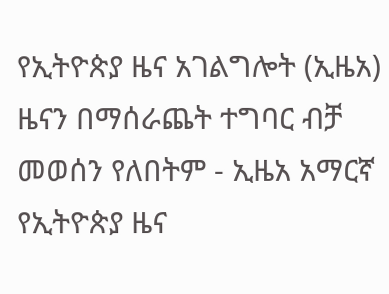የኢትዮጵያ ዜና አገልግሎት (ኢዜአ) ዜናን በማሰራጨት ተግባር ብቻ መወሰን የለበትም - ኢዜአ አማርኛ
የኢትዮጵያ ዜና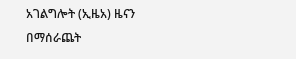አገልግሎት (ኢዜአ) ዜናን በማሰራጨት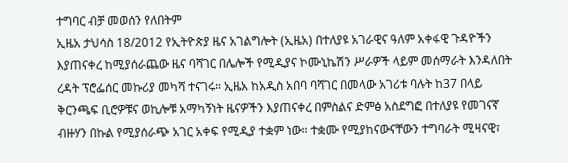ተግባር ብቻ መወሰን የለበትም
ኢዜአ ታህሳስ 18/2012 የኢትዮጵያ ዜና አገልግሎት (ኢዜአ) በተለያዩ አገራዊና ዓለም አቀፋዊ ጉዳዮችን እያጠናቀረ ከሚያሰራጨው ዜና ባሻገር በሌሎች የሚዲያና ኮሙኒኬሽን ሥራዎች ላይም መሰማራት እንዳለበት ረዳት ፕሮፌሰር መኩሪያ መካሻ ተናገሩ። ኢዜአ ከአዲስ አበባ ባሻገር በመላው አገሪቱ ባሉት ከ37 በላይ ቅርንጫፍ ቢሮዎቹና ወኪሎቹ አማካኝነት ዜናዎችን እያጠናቀረ በምስልና ድምፅ አስደግፎ በተለያዩ የመገናኛ ብዙሃን በኩል የሚያሰራጭ አገር አቀፍ የሚዲያ ተቋም ነው። ተቋሙ የሚያከናውናቸውን ተግባራት ሚዛናዊ፣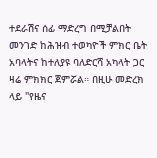ተደራሽና ሰፊ ማድረግ በሚቻልበት መንገድ ከሕዝብ ተወካዮች ምክር ቤት አባላትና ከተለያዩ ባለድርሻ አካላት ጋር ዛሬ ምክክር ጀምሯል። በዚሁ መድረክ ላይ ''የዜና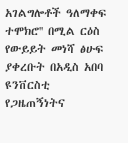አገልግሎቶች ዓለማቀፍ ተሞክሮ'' በሚል ርዕስ የውይይት መነሻ ፅሁፍ ያቀረቡት በአዲስ አበባ ዩንቨርስቲ የጋዜጠኝነትና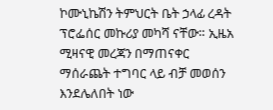ኮሙኒኬሽን ትምህርት ቤት ኃላፊ ረዳት ፕሮፌሰር መኩሪያ መካሻ ናቸው። ኢዜአ ሚዛናዊ መረጃን በማጠናቀር ማሰራጨት ተግባር ላይ ብቻ መወሰን እንደሌለበት ነው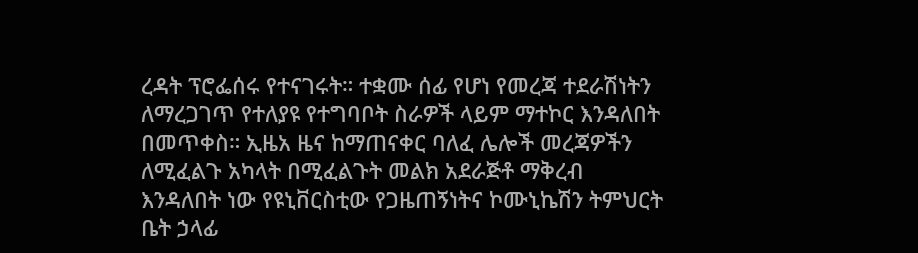ረዳት ፕሮፌሰሩ የተናገሩት። ተቋሙ ሰፊ የሆነ የመረጃ ተደራሽነትን ለማረጋገጥ የተለያዩ የተግባቦት ስራዎች ላይም ማተኮር እንዳለበት በመጥቀስ። ኢዜአ ዜና ከማጠናቀር ባለፈ ሌሎች መረጃዎችን ለሚፈልጉ አካላት በሚፈልጉት መልክ አደራጅቶ ማቅረብ እንዳለበት ነው የዩኒቨርስቲው የጋዜጠኝነትና ኮሙኒኬሽን ትምህርት ቤት ኃላፊ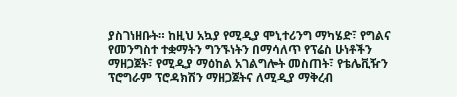ያስገነዘቡት። ከዚህ አኳያ የሚዲያ ሞኒተሪንግ ማካሄድ፣ የግልና የመንግስተ ተቋማትን ግንኙነትን በማሳለጥ የፕሬስ ሁነቶችን ማዘጋጀት፣ የሚዲያ ማዕከል አገልግሎት መስጠት፣ የቴሌቪዥን ፕሮግራም ፕሮዳክሽን ማዘጋጀትና ለሚዲያ ማቅረብ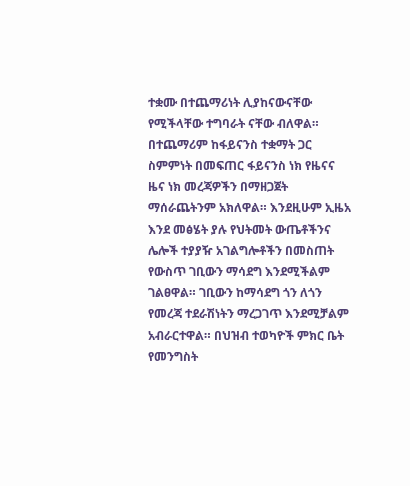ተቋሙ በተጨማሪነት ሊያከናውናቸው የሚችላቸው ተግባራት ናቸው ብለዋል። በተጨማሪም ከፋይናንስ ተቋማት ጋር ስምምነት በመፍጠር ፋይናንስ ነክ የዜናና ዜና ነክ መረጃዎችን በማዘጋጀት ማሰራጨትንም አክለዋል። እንደዚሁም ኢዜአ እንደ መፅሄት ያሉ የህትመት ውጤቶችንና ሌሎች ተያያዥ አገልግሎቶችን በመስጠት የውስጥ ገቢውን ማሳደግ እንደሚችልም ገልፀዋል። ገቢውን ከማሳደግ ጎን ለጎን የመረጃ ተደራሽነትን ማረጋገጥ እንደሚቻልም አብራርተዋል። በህዝብ ተወካዮች ምክር ቤት የመንግስት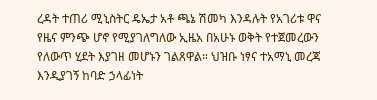ረዳት ተጠሪ ሚኒስትር ዴኤታ አቶ ጫኔ ሽመካ እንዳሉት የአገሪቱ ዋና የዜና ምንጭ ሆኖ የሚያገለግለው ኢዜአ በአሁኑ ወቅት የተጀመረውን የለውጥ ሂደት እያገዘ መሆኑን ገልጸዋል። ህዝቡ ነፃና ተአማኒ መረጃ እንዲያገኝ ከባድ ኃላፊነት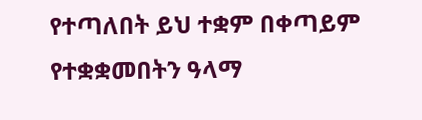የተጣለበት ይህ ተቋም በቀጣይም የተቋቋመበትን ዓላማ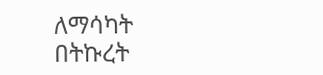ለማሳካት በትኩረት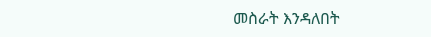መስራት እንዳለበት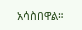አሳስበዋል።